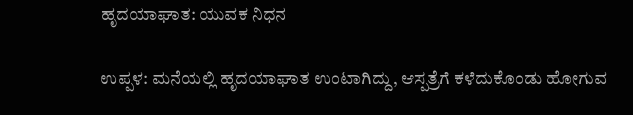ಹೃದಯಾಘಾತ: ಯುವಕ ನಿಧನ

ಉಪ್ಪಳ: ಮನೆಯಲ್ಲಿ ಹೃದಯಾಘಾತ ಉಂಟಾಗಿದ್ದು, ಆಸ್ಪತ್ರೆಗೆ ಕಳೆದುಕೊಂಡು ಹೋಗುವ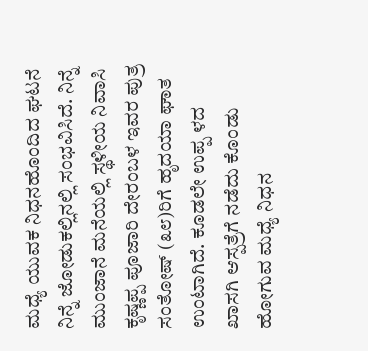ಮಧ್ಯೆ ಯುವಕ ನಿಧನಹೊಂದಿದ ಘಟನೆ ನಿನ್ನೆ ಜೋಡುಕಲ್ಲಿನಲ್ಲಿ ಸಂಭವಿಸಿದೆ. ನಿನ್ನೆ ಮುಂಜಾನೆ ಮನೆಯಲ್ಲಿ ಸ್ಥಳೀಯ ನಿವಾಸಿ ಕೃಷ್ಣಪ್ಪ ಪೂಜಾರಿ ದೇರಂಬಳ ಇವರ ಪುತ್ರ ಸಂತೋಷ್ (೩೮)ರಿಗೆ ಹೃದಯಾ ಘಾತ ಉಂಟಾಗಿದೆ. ಕೂಡಲೇ ಉಪ್ಪ ಳದ ಖಾಸಗಿ ಆಸ್ಪತ್ರೆಗೆ ನಡೆದು ಕೊಂಡು ಹೋಗುವ ಮಧ್ಯೆ ನಿಧನ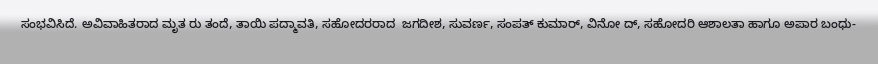ಸಂಭವಿಸಿದೆ. ಅವಿವಾಹಿತರಾದ ಮೃತ ರು ತಂದೆ, ತಾಯಿ ಪದ್ಮಾವತಿ, ಸಹೋದರರಾದ  ಜಗದೀಶ, ಸುವರ್ಣ, ಸಂಪತ್ ಕುಮಾರ್, ವಿನೋ ದ್, ಸಹೋದರಿ ಆಶಾಲತಾ ಹಾಗೂ ಅಪಾರ ಬಂಧು-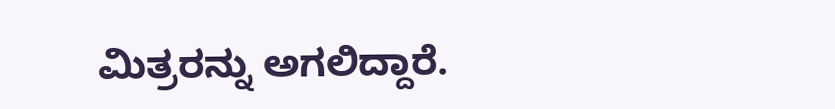ಮಿತ್ರರನ್ನು ಅಗಲಿದ್ದಾರೆ.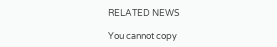RELATED NEWS

You cannot copy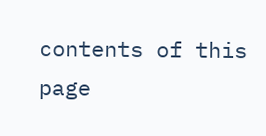contents of this page